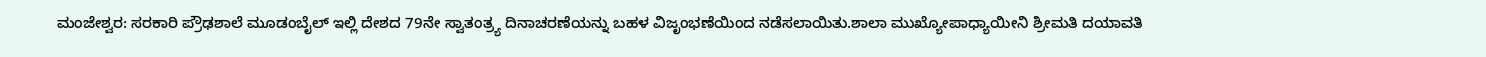ಮಂಜೇಶ್ವರ: ಸರಕಾರಿ ಪ್ರೌಢಶಾಲೆ ಮೂಡಂಬೈಲ್ ಇಲ್ಲಿ ದೇಶದ 79ನೇ ಸ್ವಾತಂತ್ರ್ಯ ದಿನಾಚರಣೆಯನ್ನು ಬಹಳ ವಿಜೃಂಭಣೆಯಿಂದ ನಡೆಸಲಾಯಿತು.ಶಾಲಾ ಮುಖ್ಯೋಪಾಧ್ಯಾಯೀನಿ ಶ್ರೀಮತಿ ದಯಾವತಿ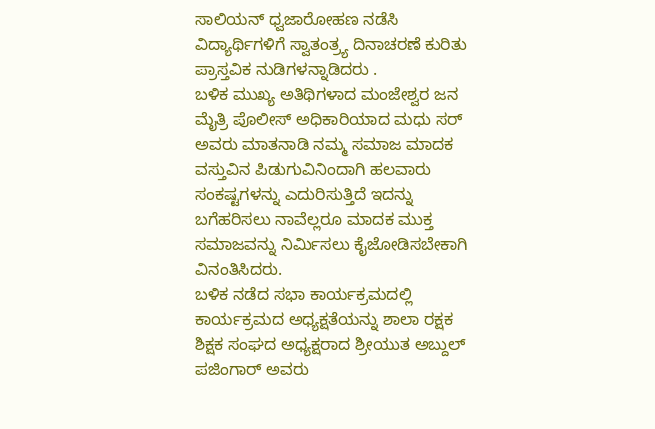ಸಾಲಿಯನ್ ಧ್ವಜಾರೋಹಣ ನಡೆಸಿ ವಿದ್ಯಾರ್ಥಿಗಳಿಗೆ ಸ್ವಾತಂತ್ರ್ಯ ದಿನಾಚರಣೆ ಕುರಿತು ಪ್ರಾಸ್ತವಿಕ ನುಡಿಗಳನ್ನಾಡಿದರು .
ಬಳಿಕ ಮುಖ್ಯ ಅತಿಥಿಗಳಾದ ಮಂಜೇಶ್ವರ ಜನ ಮೈತ್ರಿ ಪೊಲೀಸ್ ಅಧಿಕಾರಿಯಾದ ಮಧು ಸರ್ ಅವರು ಮಾತನಾಡಿ ನಮ್ಮ ಸಮಾಜ ಮಾದಕ ವಸ್ತುವಿನ ಪಿಡುಗುವಿನಿಂದಾಗಿ ಹಲವಾರು ಸಂಕಷ್ಟಗಳನ್ನು ಎದುರಿಸುತ್ತಿದೆ ಇದನ್ನು ಬಗೆಹರಿಸಲು ನಾವೆಲ್ಲರೂ ಮಾದಕ ಮುಕ್ತ ಸಮಾಜವನ್ನು ನಿರ್ಮಿಸಲು ಕೈಜೋಡಿಸಬೇಕಾಗಿ ವಿನಂತಿಸಿದರು.
ಬಳಿಕ ನಡೆದ ಸಭಾ ಕಾರ್ಯಕ್ರಮದಲ್ಲಿ ಕಾರ್ಯಕ್ರಮದ ಅಧ್ಯಕ್ಷತೆಯನ್ನು ಶಾಲಾ ರಕ್ಷಕ ಶಿಕ್ಷಕ ಸಂಘದ ಅಧ್ಯಕ್ಷರಾದ ಶ್ರೀಯುತ ಅಬ್ದುಲ್ ಪಜಿಂಗಾರ್ ಅವರು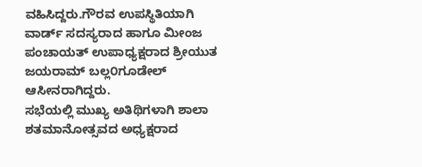ವಹಿಸಿದ್ದರು.ಗೌರವ ಉಪಸ್ಥಿತಿಯಾಗಿ ವಾರ್ಡ್ ಸದಸ್ಯರಾದ ಹಾಗೂ ಮೀಂಜ ಪಂಚಾಯತ್ ಉಪಾಧ್ಯಕ್ಷರಾದ ಶ್ರೀಯುತ ಜಯರಾಮ್ ಬಲ್ಲ೦ಗೂಡೇಲ್ ಆಸೀನರಾಗಿದ್ದರು.
ಸಭೆಯಲ್ಲಿ ಮುಖ್ಯ ಅತಿಥಿಗಳಾಗಿ ಶಾಲಾ ಶತಮಾನೋತ್ಸವದ ಅಧ್ಯಕ್ಷರಾದ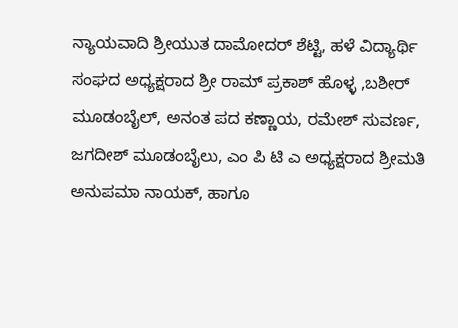ನ್ಯಾಯವಾದಿ ಶ್ರೀಯುತ ದಾಮೋದರ್ ಶೆಟ್ಟಿ, ಹಳೆ ವಿದ್ಯಾರ್ಥಿ ಸಂಘದ ಅಧ್ಯಕ್ಷರಾದ ಶ್ರೀ ರಾಮ್ ಪ್ರಕಾಶ್ ಹೊಳ್ಳ ,ಬಶೀರ್ ಮೂಡಂಬೈಲ್, ಅನಂತ ಪದ ಕಣ್ಣಾಯ, ರಮೇಶ್ ಸುವರ್ಣ, ಜಗದೀಶ್ ಮೂಡಂಬೈಲು, ಎಂ ಪಿ ಟಿ ಎ ಅಧ್ಯಕ್ಷರಾದ ಶ್ರೀಮತಿ ಅನುಪಮಾ ನಾಯಕ್, ಹಾಗೂ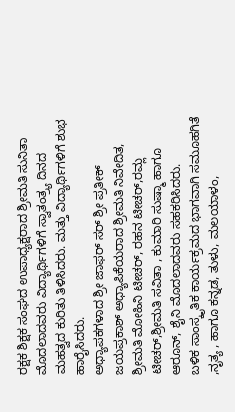ರಕ್ಷಕ ಶಿಕ್ಷಕ ಸಂಘದ ಉಪಾಧ್ಯಕ್ಷರಾದ ಶ್ರೀಮತಿ ಸುನಿತಾ ಮೊದಲಾದವರು ವಿದ್ಯಾರ್ಥಿಗಳಿಗೆ ಸ್ವಾತಂತ್ರ್ಯ ದಿನದ ಮಹತ್ವದ ಕುರಿತು ತಿಳಿಸಿದರು. ಮತ್ತು ವಿದ್ಯಾರ್ಥಿಗಳಿಗೆ ಶುಭ ಹಾರೈಸಿದರು.
ಅಧ್ಯಾಪಕಗಳಾದ ಶ್ರೀ ಜಾಫರ್ ಸರ್ ಶ್ರೀ ಪ್ರತೀಕ್ ಜಯಪ್ರಕಾಶ್ ಅಧ್ಯಾಪಿಕೆಯರಾದ ಶ್ರೀಮತಿ ನಿವೇದಿತ, ಶ್ರೀಮತಿ ಮೋಹಿನಿ ಟೀಚರ್, ರಹನ ಟೀಚರ್,ರಮ್ಲ ಟೀಚರ್,ಶ್ರೀಮತಿ ಸವಿತಾ , ಕುಮಾರಿ ಸುಷ್ಮಾ ಹಾಗೂ ಆರೂನ್, ಶೈನಿ ಮೊದಲಾದವರು ಸಹಕರಿಸಿದರು.
ಬಳಿಕ ಸಾಂಸ್ಕೃತಿಕ ಕಾರ್ಯಕ್ರಮದ ಭಾಗವಾಗಿ ಸಮೂಹಗಿತೆ ,ನೃತ್ಯ , ಹಾಗೂ ಕನ್ನಡ, ತುಳು, ಮಲಯಾಳಂ,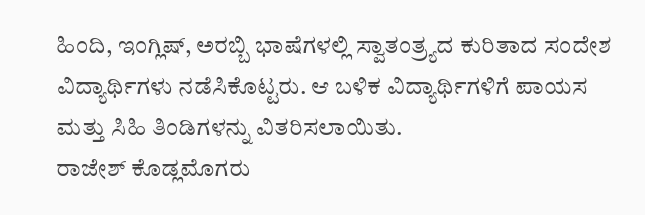ಹಿಂದಿ, ಇಂಗ್ಲಿಷ್, ಅರಬ್ಬಿ ಭಾಷೆಗಳಲ್ಲಿ ಸ್ವಾತಂತ್ರ್ಯದ ಕುರಿತಾದ ಸಂದೇಶ ವಿದ್ಯಾರ್ಥಿಗಳು ನಡೆಸಿಕೊಟ್ಟರು. ಆ ಬಳಿಕ ವಿದ್ಯಾರ್ಥಿಗಳಿಗೆ ಪಾಯಸ ಮತ್ತು ಸಿಹಿ ತಿಂಡಿಗಳನ್ನು ವಿತರಿಸಲಾಯಿತು.
ರಾಜೇಶ್ ಕೊಡ್ಲಮೊಗರು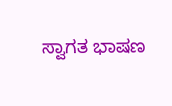ಸ್ವಾಗತ ಭಾಷಣ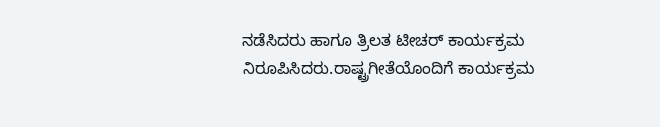ನಡೆಸಿದರು ಹಾಗೂ ತ್ರಿಲತ ಟೀಚರ್ ಕಾರ್ಯಕ್ರಮ ನಿರೂಪಿಸಿದರು.ರಾಷ್ಟ್ರಗೀತೆಯೊಂದಿಗೆ ಕಾರ್ಯಕ್ರಮ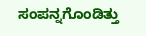ಸಂಪನ್ನಗೊಂಡಿತ್ತು